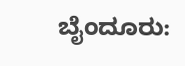ಬೈಂದೂರು: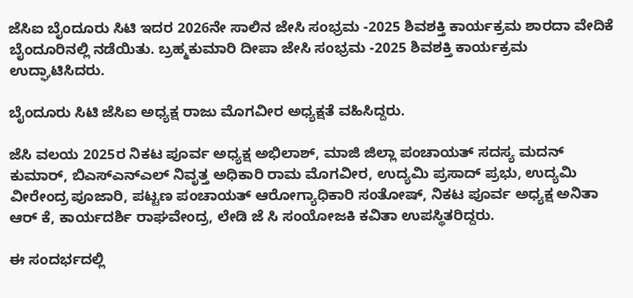ಜೆಸಿಐ ಬೈಂದೂರು ಸಿಟಿ ಇದರ 2026ನೇ ಸಾಲಿನ ಜೇಸಿ ಸಂಭ್ರಮ -2025 ಶಿವಶಕ್ತಿ ಕಾರ್ಯಕ್ರಮ ಶಾರದಾ ವೇದಿಕೆ ಬೈಂದೂರಿನಲ್ಲಿ ನಡೆಯಿತು. ಬ್ರಹ್ಮಕುಮಾರಿ ದೀಪಾ ಜೇಸಿ ಸಂಭ್ರಮ -2025 ಶಿವಶಕ್ತಿ ಕಾರ್ಯಕ್ರಮ ಉದ್ಘಾಟಿಸಿದರು.

ಬೈಂದೂರು ಸಿಟಿ ಜೆಸಿಐ ಅಧ್ಯಕ್ಷ ರಾಜು ಮೊಗವೀರ ಅಧ್ಯಕ್ಷತೆ ವಹಿಸಿದ್ದರು.

ಜೆಸಿ ವಲಯ 2025ರ ನಿಕಟ ಪೂರ್ವ ಅಧ್ಯಕ್ಷ ಅಭಿಲಾಶ್‌, ಮಾಜಿ ಜಿಲ್ಲಾ ಪಂಚಾಯತ್‌ ಸದಸ್ಯ ಮದನ್‌ ಕುಮಾರ್‌, ಬಿಎಸ್‌ಎನ್‌ಎಲ್‌ ನಿವೃತ್ತ ಅಧಿಕಾರಿ ರಾಮ ಮೊಗವೀರ, ಉದ್ಯಮಿ ಪ್ರಸಾದ್‌ ಪ್ರಭು, ಉದ್ಯಮಿ ವೀರೇಂದ್ರ ಪೂಜಾರಿ, ಪಟ್ಟಣ ಪಂಚಾಯತ್‌ ಆರೋಗ್ಯಾಧಿಕಾರಿ ಸಂತೋಷ್‌, ನಿಕಟ ಪೂರ್ವ ಅಧ್ಯಕ್ಷ ಅನಿತಾ ಆರ್‌ ಕೆ, ಕಾರ್ಯದರ್ಶಿ ರಾಘವೇಂದ್ರ, ಲೇಡಿ ಜೆ ಸಿ ಸಂಯೋಜಕಿ ಕವಿತಾ ಉಪಸ್ಥಿತರಿದ್ದರು.

ಈ ಸಂದರ್ಭದಲ್ಲಿ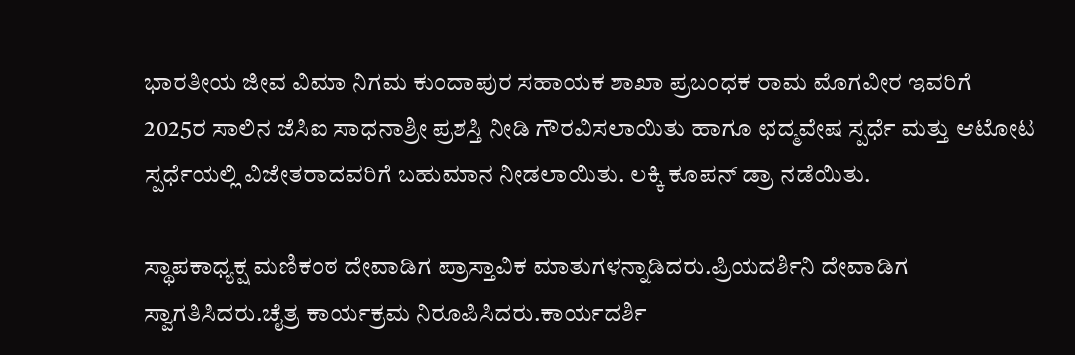ಭಾರತೀಯ ಜೀವ ವಿಮಾ ನಿಗಮ ಕುಂದಾಪುರ ಸಹಾಯಕ ಶಾಖಾ ಪ್ರಬಂಧಕ ರಾಮ ಮೊಗವೀರ ಇವರಿಗೆ 2025ರ ಸಾಲಿನ ಜೆಸಿಐ ಸಾಧನಾಶ್ರೀ ಪ್ರಶಸ್ತಿ ನೀಡಿ ಗೌರವಿಸಲಾಯಿತು ಹಾಗೂ ಛದ್ಮವೇಷ ಸ್ಪರ್ಧೆ ಮತ್ತು ಆಟೋಟ ಸ್ಪರ್ಧೆಯಲ್ಲಿ ವಿಜೇತರಾದವರಿಗೆ ಬಹುಮಾನ ನೀಡಲಾಯಿತು. ಲಕ್ಕಿ ಕೂಪನ್‌ ಡ್ರಾ ನಡೆಯಿತು.

ಸ್ಥಾಪಕಾಧ್ಯಕ್ಷ ಮಣಿಕಂಠ ದೇವಾಡಿಗ ಪ್ರಾಸ್ತಾವಿಕ ಮಾತುಗಳನ್ನಾಡಿದರು.ಪ್ರಿಯದರ್ಶಿನಿ ದೇವಾಡಿಗ ಸ್ವಾಗತಿಸಿದರು.ಚೈತ್ರ ಕಾರ್ಯಕ್ರಮ ನಿರೂಪಿಸಿದರು.ಕಾರ್ಯದರ್ಶಿ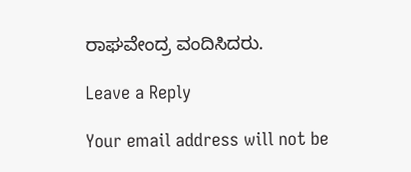ರಾಘವೇಂದ್ರ ವಂದಿಸಿದರು.

Leave a Reply

Your email address will not be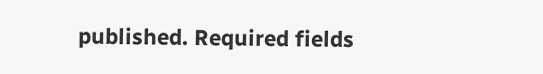published. Required fields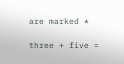are marked *

three + five =